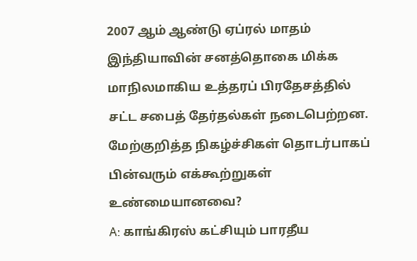2007 ஆம் ஆண்டு ஏப்ரல் மாதம் இந்தியாவின் சனத்தொகை மிக்க மாநிலமாகிய உத்தரப் பிரதேசத்தில் சட்ட சபைத் தேர்தல்கள் நடைபெற்றன. மேற்குறித்த நிகழ்ச்சிகள் தொடர்பாகப் பின்வரும் எக்கூற்றுகள் உண்மையானவை?
A: காங்கிரஸ் கட்சியும் பாரதீய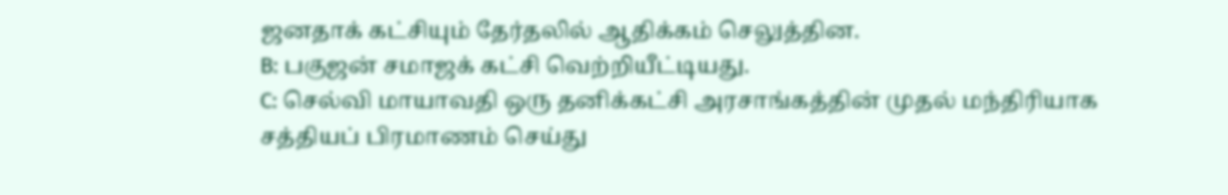ஜனதாக் கட்சியும் தேர்தலில் ஆதிக்கம் செலுத்தின.
B: பகுஜன் சமாஜக் கட்சி வெற்றியீட்டியது.
C: செல்வி மாயாவதி ஒரு தனிக்கட்சி அரசாங்கத்தின் முதல் மந்திரியாக சத்தியப் பிரமாணம் செய்து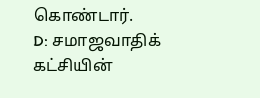கொண்டார்.
D: சமாஜவாதிக் கட்சியின்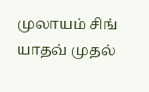முலாயம் சிங் யாதவ் முதல்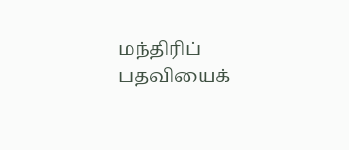மந்திரிப் பதவியைக்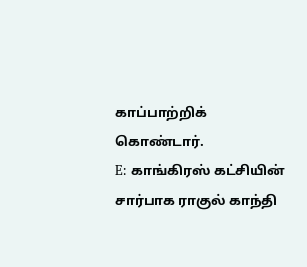காப்பாற்றிக் கொண்டார்.
E: காங்கிரஸ் கட்சியின் சார்பாக ராகுல் காந்தி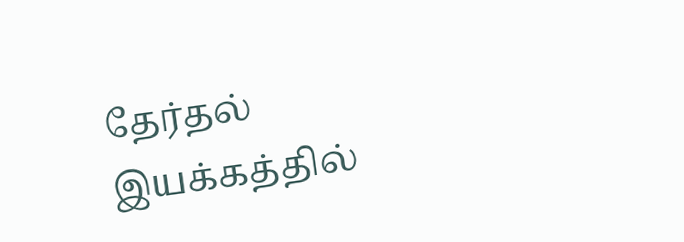தேர்தல் இயக்கத்தில்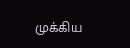முக்கிய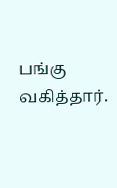பங்கு வகித்தார்.